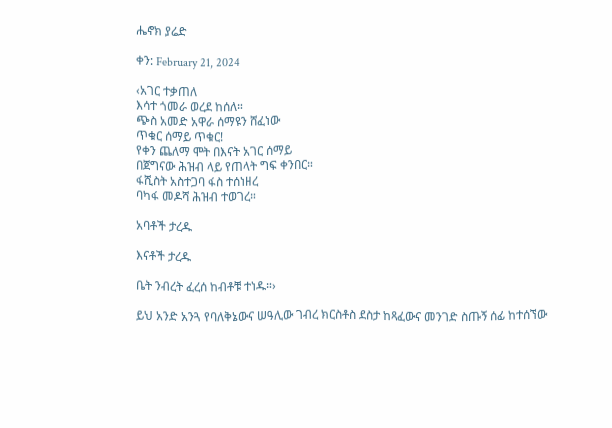ሔኖክ ያሬድ

ቀን: February 21, 2024

‹አገር ተቃጠለ
እሳተ ጎመራ ወረደ ከሰለ።
ጭስ አመድ አዋራ ሰማዩን ሸፈነው
ጥቁር ሰማይ ጥቁር!
የቀን ጨለማ ሞት በእናት አገር ሰማይ
በጀግናው ሕዝብ ላይ የጠላት ግፍ ቀንበር።
ፋሺስት አስተጋባ ፋስ ተሰነዘረ
ባካፋ መዶሻ ሕዝብ ተወገረ።

አባቶች ታረዱ

እናቶች ታረዱ

ቤት ንብረት ፈረሰ ከብቶቹ ተነዱ።›

ይህ አንድ አንጓ የባለቅኔውና ሠዓሊው ገብረ ክርስቶስ ደስታ ከጻፈውና መንገድ ስጡኝ ሰፊ ከተሰኘው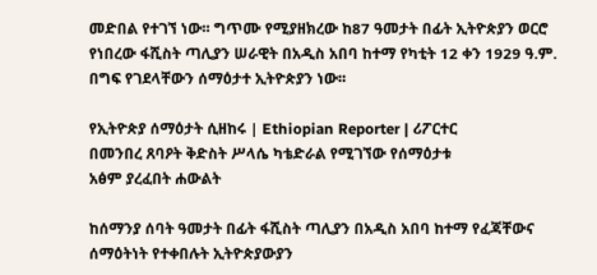መድበል የተገኘ ነው፡፡ ግጥሙ የሚያዘክረው ከ87 ዓመታት በፊት ኢትዮጵያን ወርሮ የነበረው ፋሺስት ጣሊያን ሠራዊት በአዲስ አበባ ከተማ የካቲት 12 ቀን 1929 ዓ.ም. በግፍ የገደላቸውን ሰማዕታተ ኢትዮጵያን ነው፡፡

የኢትዮጵያ ሰማዕታት ሲዘከሩ | Ethiopian Reporter | ሪፖርተር
በመንበረ ጸባዖት ቅድስት ሥላሴ ካቴድራል የሚገኘው የሰማዕታቱ
አፅም ያረፈበት ሐውልት

ከሰማንያ ሰባት ዓመታት በፊት ፋሺስት ጣሊያን በአዲስ አበባ ከተማ የፈጃቸውና ሰማዕትነት የተቀበሉት ኢትዮጵያውያን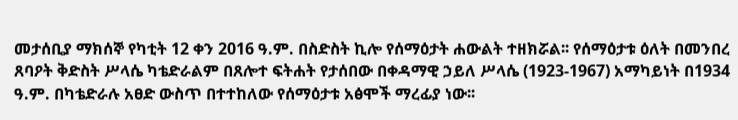መታሰቢያ ማክሰኞ የካቲት 12 ቀን 2016 ዓ.ም. በስድስት ኪሎ የሰማዕታት ሐውልት ተዘክሯል፡፡ የሰማዕታቱ ዕለት በመንበረ ጸባዖት ቅድስት ሥላሴ ካቴድራልም በጸሎተ ፍትሐት የታሰበው በቀዳማዊ ኃይለ ሥላሴ (1923-1967) አማካይነት በ1934 ዓ.ም. በካቴድራሉ አፀድ ውስጥ በተተከለው የሰማዕታቱ አፅሞች ማረፊያ ነው፡፡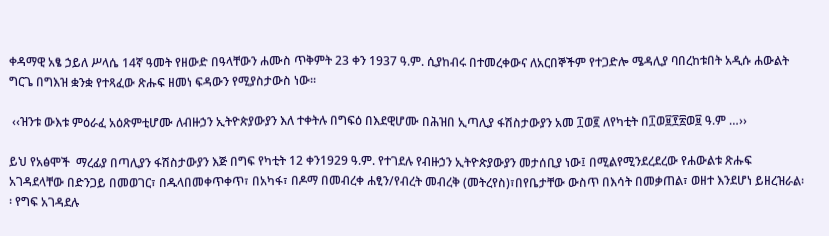ቀዳማዊ አፄ ኃይለ ሥላሴ 14ኛ ዓመት የዘውድ በዓላቸውን ሐሙስ ጥቅምት 23 ቀን 1937 ዓ.ም. ሲያከብሩ በተመረቀውና ለአርበኞችም የተጋድሎ ሜዳሊያ ባበረከቱበት አዲሱ ሐውልት ግርጌ በግእዝ ቋንቋ የተጻፈው ጽሑፍ ዘመነ ፍዳውን የሚያስታውስ ነው፡፡

 ‹‹ዝንቱ ውእቱ ምዕራፈ አዕጽምቲሆሙ ለብዙኃን ኢትዮጵያውያን እለ ተቀትሉ በግፍዕ በእደዊሆሙ በሕዝበ ኢጣሊያ ፋሽስታውያን አመ ፲ወ፪ ለየካቲት በ፲ወ፱፻፳ወ፱ ዓ.ም …››

ይህ የአፅሞች  ማረፊያ በጣሊያን ፋሽስታውያን እጅ በግፍ የካቲት 12 ቀን1929 ዓ.ም. የተገደሉ የብዙኃን ኢትዮጵያውያን መታሰቢያ ነው፤ በሚልየሚንደረደረው የሐውልቱ ጽሑፍ አገዳደላቸው በድንጋይ በመወገር፣ በዱላበመቀጥቀጥ፣ በአካፋ፣ በዶማ በመብረቀ ሐፂን/የብረት መብረቅ (መትረየስ)፣በየቤታቸው ውስጥ በእሳት በመቃጠል፣ ወዘተ እንደሆነ ይዘረዝራል፡፡ የግፍ አገዳደሉ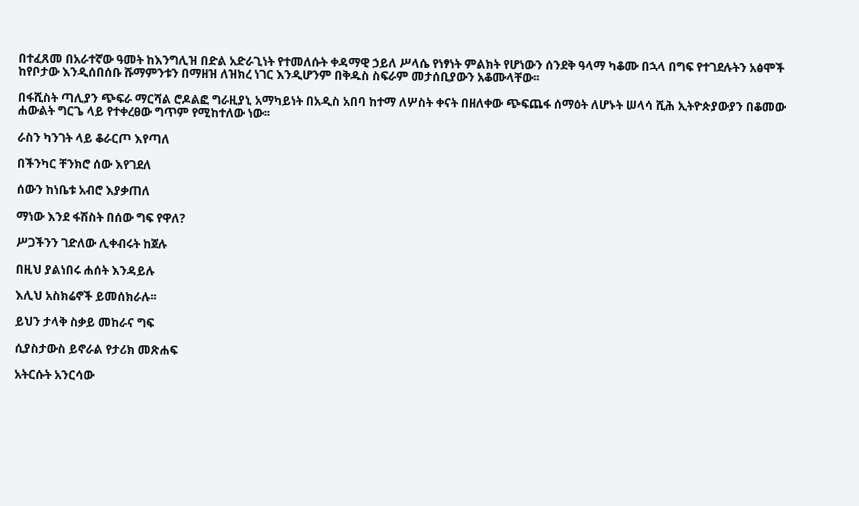በተፈጸመ በአራተኛው ዓመት ከእንግሊዝ በድል አድራጊነት የተመለሱት ቀዳማዊ ኃይለ ሥላሴ የነፃነት ምልክት የሆነውን ሰንደቅ ዓላማ ካቆሙ በኋላ በግፍ የተገደሉትን አፅሞች ከየቦታው እንዲሰበሰቡ ሹማምንቱን በማዘዝ ለዝክረ ነገር እንዲሆንም በቅዱስ ስፍራም መታሰቢያውን አቆሙላቸው፡፡

በፋሺስት ጣሊያን ጭፍራ ማርሻል ሮዶልፎ ግራዚያኒ አማካይነት በአዲስ አበባ ከተማ ለሦስት ቀናት በዘለቀው ጭፍጨፋ ሰማዕት ለሆኑት ሠላሳ ሺሕ ኢትዮጵያውያን በቆመው ሐውልት ግርጌ ላይ የተቀረፀው ግጥም የሚከተለው ነው፡፡

ራስን ካንገት ላይ ቆራርጦ እየጣለ

በችንካር ቸንክሮ ሰው እየገደለ

ሰውን ከነቤቱ አብሮ እያቃጠለ

ማነው እንደ ፋሽስት በሰው ግፍ የዋለ?

ሥጋችንን ገድለው ሊቀብሩት ከጀሉ

በዚህ ያልነበሩ ሐሰት እንዳይሉ

እሊህ አስክሬኖች ይመሰክራሉ፡፡

ይህን ታላቅ ስቃይ መከራና ግፍ

ሲያስታውስ ይኖራል የታሪክ መጽሐፍ

አትርሱት አንርሳው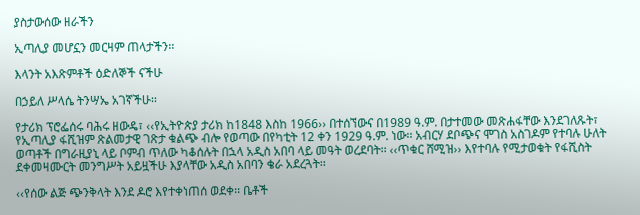ያስታውሰው ዘራችን

ኢጣሊያ መሆኗን መርዛም ጠላታችን፡፡

እላንት አእጽምቶች ዕድለኞች ናችሁ

በኃይለ ሥላሴ ትንሣኤ አገኛችሁ፡፡

የታሪክ ፕሮፌሰሩ ባሕሩ ዘውዴ፣ ‹‹የኢትዮጵያ ታሪክ ከ1848 እስከ 1966›› በተሰኘውና በ1989 ዓ.ም. በታተመው መጽሐፋቸው እንደገለጹት፣ የኢጣሊያ ፋሺዝም ጽልመታዊ ገጽታ ቁልጭ ብሎ የወጣው በየካቲት 12 ቀን 1929 ዓ.ም. ነው፡፡ አብርሃ ደቦጭና ሞገስ አስገዶም የተባሉ ሁለት ወጣቶች በግራዚያኒ ላይ ቦምብ ጥለው ካቆሰሉት በኋላ አዲስ አበባ ላይ መዓት ወረደባት፡፡ ‹‹ጥቁር ሸሚዝ›› እየተባሉ የሚታወቁት የፋሺስት ደቀመዛሙርት መንግሥት አይዟችሁ እያላቸው አዲስ አበባን ቄራ አደረጓት፡፡

‹‹የሰው ልጅ ጭንቅላት እንደ ዶሮ እየተቀነጠሰ ወደቀ፡፡ ቤቶች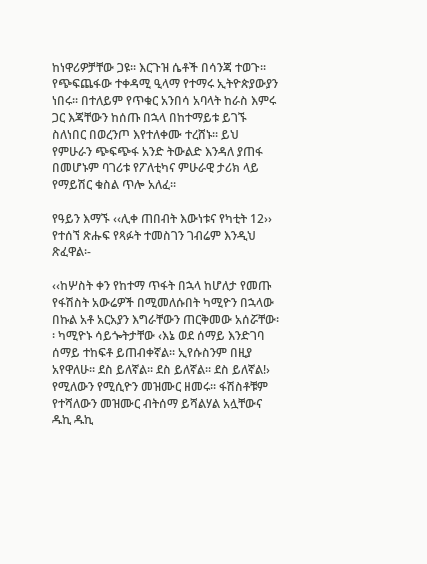ከነዋሪዎቻቸው ጋዩ፡፡ እርጉዝ ሴቶች በሳንጃ ተወጉ፡፡ የጭፍጨፋው ተቀዳሚ ዒላማ የተማሩ ኢትዮጵያውያን ነበሩ፡፡ በተለይም የጥቁር አንበሳ አባላት ከራስ እምሩ ጋር እጃቸውን ከሰጡ በኋላ በከተማይቱ ይገኙ ስለነበር በወረንጦ እየተለቀሙ ተረሸኑ፡፡ ይህ የምሁራን ጭፍጭፋ አንድ ትውልድ እንዳለ ያጠፋ በመሆኑም ባገሪቱ የፖለቲካና ምሁራዊ ታሪክ ላይ የማይሽር ቁስል ጥሎ አለፈ፡፡

የዓይን እማኙ ‹‹ሊቀ ጠበብት እውነቱና የካቲት 12›› የተሰኘ ጽሑፍ የጻፉት ተመስገን ገብሬም እንዲህ ጽፈዋል፡-

‹‹ከሦስት ቀን የከተማ ጥፋት በኋላ ከሆለታ የመጡ የፋሽስት አውሬዎች በሚመለሱበት ካሚዮን በኋላው በኩል አቶ አርአያን እግራቸውን ጠርቅመው አሰሯቸው፡፡ ካሚዮኑ ሳይጐትታቸው ‹እኔ ወደ ሰማይ እንድገባ ሰማይ ተከፍቶ ይጠብቀኛል፡፡ ኢየሱስንም በዚያ አየዋለሁ፡፡ ደስ ይለኛል፡፡ ደስ ይለኛል፡፡ ደስ ይለኛል!› የሚለውን የሚሲዮን መዝሙር ዘመሩ፡፡ ፋሽስቶቹም የተሻለውን መዝሙር ብትሰማ ይሻልሃል አሏቸውና ዱኪ ዱኪ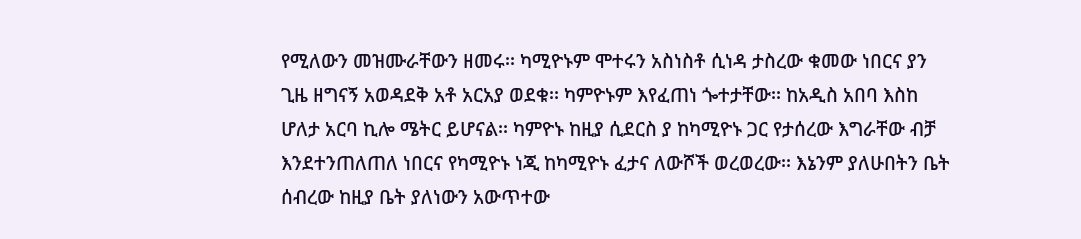የሚለውን መዝሙራቸውን ዘመሩ፡፡ ካሚዮኑም ሞተሩን አስነስቶ ሲነዳ ታስረው ቁመው ነበርና ያን ጊዜ ዘግናኝ አወዳደቅ አቶ አርአያ ወደቁ፡፡ ካምዮኑም እየፈጠነ ጐተታቸው፡፡ ከአዲስ አበባ እስከ ሆለታ አርባ ኪሎ ሜትር ይሆናል፡፡ ካምዮኑ ከዚያ ሲደርስ ያ ከካሚዮኑ ጋር የታሰረው እግራቸው ብቻ እንደተንጠለጠለ ነበርና የካሚዮኑ ነጂ ከካሚዮኑ ፈታና ለውሾች ወረወረው፡፡ እኔንም ያለሁበትን ቤት ሰብረው ከዚያ ቤት ያለነውን አውጥተው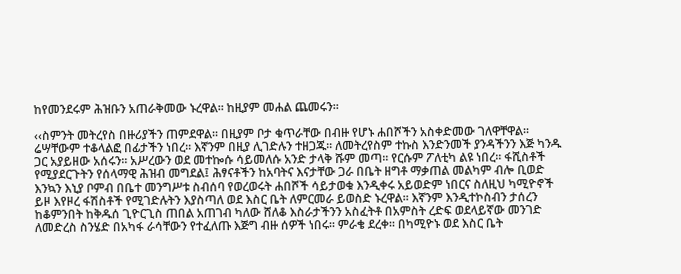ከየመንደሩም ሕዝቡን አጠራቅመው ኑረዋል፡፡ ከዚያም መሐል ጨመሩን፡፡

‹‹ስምንት መትረየስ በዙሪያችን ጠምደዋል፡፡ በዚያም ቦታ ቁጥራቸው በብዙ የሆኑ ሐበሾችን አስቀድመው ገለዋቸዋል፡፡ ሬሣቸውም ተቆላልፎ በፊታችን ነበረ፡፡ እኛንም በዚያ ሊገድሉን ተዘጋጁ፡፡ ለመትረየስም ተኩስ እንድንመች ያንዳችንን እጅ ካንዱ ጋር አያይዘው አሰሩን፡፡ አሥረውን ወደ መተኰሱ ሳይመለሱ አንድ ታላቅ ሹም መጣ፡፡ የርሱም ፖለቲካ ልዩ ነበረ፡፡ ፋሺስቶች የሚያደርጉትን የሰላማዊ ሕዝብ መግደል፤ ሕፃናቶችን ከአባትና እናታቸው ጋራ በቤት ዘግቶ ማቃጠል መልካም ብሎ ቢወድ እንኳን እኒያ ቦምብ በቤተ መንግሥቱ ስብሰባ የወረወሩት ሐበሾች ሳይታወቁ እንዲቀሩ አይወድም ነበርና ስለዚህ ካሚዮኖች ይዞ እየዞረ ፋሽስቶች የሚገድሉትን እያስጣለ ወደ እስር ቤት ለምርመራ ይወስድ ኑረዋል፡፡ እኛንም እንዲተኮስብን ታሰረን ከቆምንበት ከቅዱሰ ጊዮርጊስ ጠበል አጠገብ ካለው ሸለቆ እስራታችንን አስፈትቶ በአምስት ረድፍ ወደላይኛው መንገድ ለመድረስ ስንሄድ በአካፋ ራሳቸውን የተፈለጡ እጅግ ብዙ ሰዎች ነበሩ፡፡ ምራቄ ደረቀ፡፡ በካሚዮኑ ወደ እስር ቤት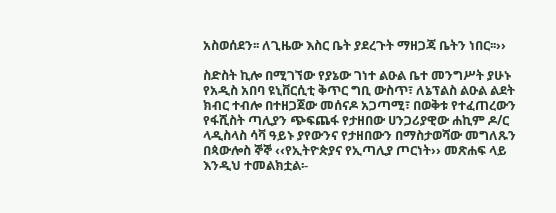አስወሰደን፡፡ ለጊዜው እስር ቤት ያደረጉት ማዘጋጃ ቤትን ነበር፡፡››

ስድስት ኪሎ በሚገኘው የያኔው ገነተ ልዑል ቤተ መንግሥት ያሁኑ የአዲስ አበባ ዩኒቨርሲቲ ቅጥር ግቢ ውስጥ፣ ለኔፕልስ ልዑል ልደት ክብር ተብሎ በተዘጋጀው መሰናዶ አጋጣሚ፣ በወቅቱ የተፈጠረውን የፋሺስት ጣሊያን ጭፍጨፋ የታዘበው ሀንጋሪያዊው ሐኪም ዶ/ር ላዲስላስ ሳቫ ዓይኑ ያየውንና የታዘበውን በማስታወሻው መግለጹን በጳውሎስ ኞኞ ‹‹የኢትዮጵያና የኢጣሊያ ጦርነት›› መጽሐፍ ላይ እንዲህ ተመልክቷል፡-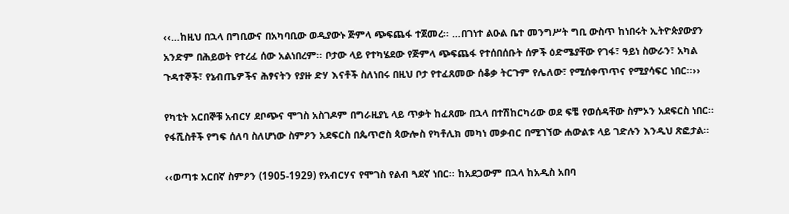‹‹…ከዚህ በኋላ በግቢውና በአካባቢው ወዲያውኑ ጅምላ ጭፍጨፋ ተጀመረ፡፡ …በገነተ ልዑል ቤተ መንግሥት ግቢ ውስጥ ከነበሩት ኢትዮጵያውያን አንድም በሕይወት የተረፈ ሰው አልነበረም፡፡ ቦታው ላይ የተካሄደው የጅምላ ጭፍጨፋ የተሰበሰቡት ሰዎች ዕድሜያቸው የገፋ፣ ዓይነ ስውራን፣ አካል ጉዳተኞች፣ የኔብጤዎችና ሕፃናትን የያዙ ድሃ እናቶች ስለነበሩ በዚህ ቦታ የተፈጸመው ሰቆቃ ትርጉም የሌለው፣ የሚሰቀጥጥና የሚያሳፍር ነበር፡፡››

የካቲት አርበኞቹ አብርሃ ደቦጭና ሞገስ አስገዶም በግራዚያኒ ላይ ጥቃት ከፈጸሙ በኋላ በተሽከርካሪው ወደ ፍቼ የወሰዳቸው ስምኦን አደፍርስ ነበር፡፡ የፋሺስቶች የግፍ ሰለባ ስለሆነው ስምዖን አደፍርስ በጴጥሮስ ጳውሎስ የካቶሊክ መካነ መቃብር በሚገኘው ሐውልቱ ላይ ገድሉን እንዲህ ጽፎታል፡፡

‹‹ወጣቱ አርበኛ ስምዖን (1905-1929) የአብርሃና የሞገስ የልብ ጓደኛ ነበር፡፡ ከአደጋውም በኋላ ከአዲስ አበባ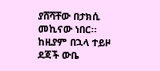ያሸሻቸው በታክሲ መኪናው ነበር፡፡ ከዚያም በኋላ ተይዞ ደጃች ውቤ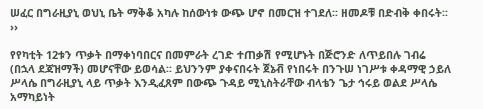ሠፈር በግራዚያኒ ወህኒ ቤት ማቅቆ አካሉ ከሰውነቱ ውጭ ሆኖ በመርዝ ተገደለ፡፡ ዘመዶቹ በድብቅ ቀበሩት፡፡››

የየካቲት 12ቱን ጥቃት በማቀነባበርና በመምራት ረገድ ተጠቃሽ የሚሆኑት በጅሮንድ ለጥይበሉ ገብሬ (በኋላ ደጃዝማች) መሆናቸው ይወሳል፡፡ ይህንንም ያቀናበሩት ጀኔቭ የነበሩት በንጉሠ ነገሥቱ ቀዳማዊ ኃይለ ሥላሴ በግራዚያኒ ላይ ጥቃት እንዲፈጸም በውጭ ጉዳይ ሚኒስትራቸው ብላቴን ጌታ ኅሩይ ወልደ ሥላሴ አማካይነት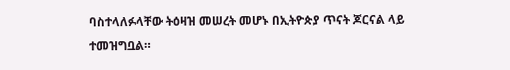ባስተላለፉላቸው ትዕዛዝ መሠረት መሆኑ በኢትዮጵያ ጥናት ጆርናል ላይ ተመዝግቧል።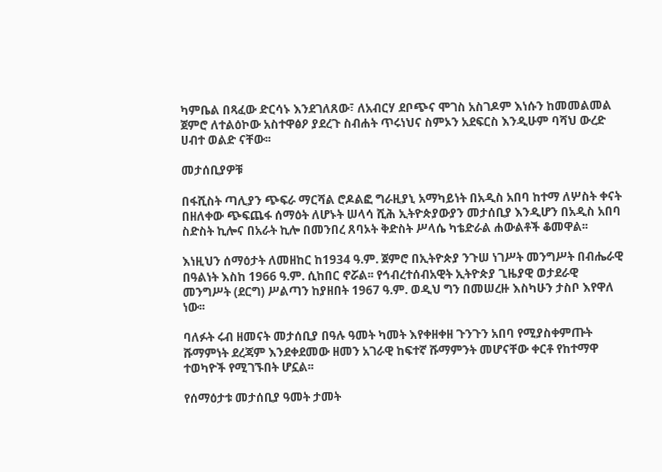ካምቤል በጻፈው ድርሳኑ እንደገለጸው፣ ለአብርሃ ደቦጭና ሞገስ አስገዶም እነሱን ከመመልመል ጀምሮ ለተልዕኮው አስተዋፅዖ ያደረጉ ስብሐት ጥሩነህና ስምኦን አደፍርስ እንዲሁም ባሻህ ውረድ ሀብተ ወልድ ናቸው፡፡

መታሰቢያዎቹ

በፋሺስት ጣሊያን ጭፍራ ማርሻል ሮዶልፎ ግራዚያኒ አማካይነት በአዲስ አበባ ከተማ ለሦስት ቀናት በዘለቀው ጭፍጨፋ ሰማዕት ለሆኑት ሠላሳ ሺሕ ኢትዮጵያውያን መታሰቢያ እንዲሆን በአዲስ አበባ ስድስት ኪሎና በአራት ኪሎ በመንበረ ጸባኦት ቅድስት ሥላሴ ካቴድራል ሐውልቶች ቆመዋል፡፡

እነዚህን ሰማዕታት ለመዘከር ከ1934 ዓ.ም. ጀምሮ በኢትዮጵያ ንጉሠ ነገሥት መንግሥት በብሔራዊ በዓልነት እስከ 1966 ዓ.ም. ሲከበር ኖሯል፡፡ የኅብረተሰብአዊት ኢትዮጵያ ጊዜያዊ ወታደራዊ መንግሥት (ደርግ) ሥልጣን ከያዘበት 1967 ዓ.ም. ወዲህ ግን በመሠረዙ እስካሁን ታስቦ እየዋለ ነው፡፡

ባለፉት ሩብ ዘመናት መታሰቢያ በዓሉ ዓመት ካመት እየቀዘቀዘ ጉንጉን አበባ የሚያስቀምጡት ሹማምነት ደረጃም እንደቀደመው ዘመን አገራዊ ከፍተኛ ሹማምንት መሆናቸው ቀርቶ የከተማዋ ተወካዮች የሚገኙበት ሆኗል፡፡

የሰማዕታቱ መታሰቢያ ዓመት ታመት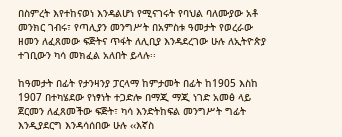በስምረት እየተከናወነ እንዳልሆነ የሚናገሩት የባህል ባለሙያው አቶ መንክር ገብሩ፣ የጣሊያን መንግሥት በአምስቱ ዓመታት የወረራው ዘመን ለፈጸመው ፍጅትና ጥፋት ለሊቢያ እንዳደረገው ሁሉ ለኢትዮጵያ ተገቢውን ካሳ መክፈል አለበት ይላሉ፡፡

ከዓመታት በፊት የታንዛንያ ፓርላማ ከምታመት በፊት ከ1905 እስከ 1907 በተካሄደው የነፃነት ተጋድሎ በማጂ ማጂ ነገድ አመፅ ላይ ጀርመን ለፈጸመችው ፍጅት፣ ካሳ እንድትከፍል መንግሥት ግፊት እንዲያደርግ እንዳሳሰበው ሁሉ ‹‹እኛስ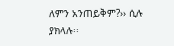ለምን አንጠይቅም?›› ሲሉ ያክላሉ፡፡